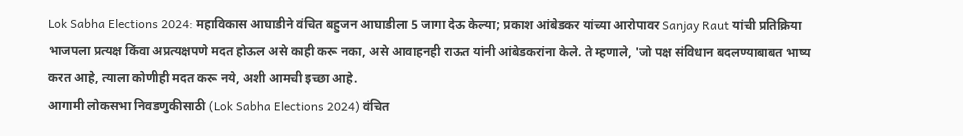Lok Sabha Elections 2024: महाविकास आघाडीने वंचित बहुजन आघाडीला 5 जागा देऊ केल्या; प्रकाश आंबेडकर यांच्या आरोपावर Sanjay Raut यांची प्रतिक्रिया
भाजपला प्रत्यक्ष किंवा अप्रत्यक्षपणे मदत होऊल असे काही करू नका, असे आवाहनही राऊत यांनी आंबेडकरांना केले. ते म्हणाले, 'जो पक्ष संविधान बदलण्याबाबत भाष्य करत आहे, त्याला कोणीही मदत करू नये, अशी आमची इच्छा आहे.
आगामी लोकसभा निवडणुकीसाठी (Lok Sabha Elections 2024) वंचित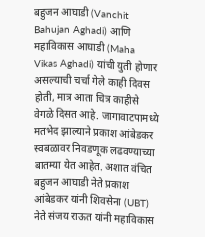बहुजन आघाडी (Vanchit Bahujan Aghadi) आणि महाविकास आघाडी (Maha Vikas Aghadi) यांची युती होणार असल्याची चर्चा गेले काही दिवस होती, मात्र आता चित्र काहीसे वेगळे दिसत आहे. जागावाटपामध्ये मतभेद झाल्याने प्रकाश आंबेडकर स्वबळावर निवडणूक लढवण्याच्या बातम्या येत आहेत. अशात वंचित बहुजन आघाडी नेते प्रकाश आंबेडकर यांनी शिवसेना (UBT) नेते संजय राऊत यांनी महाविकास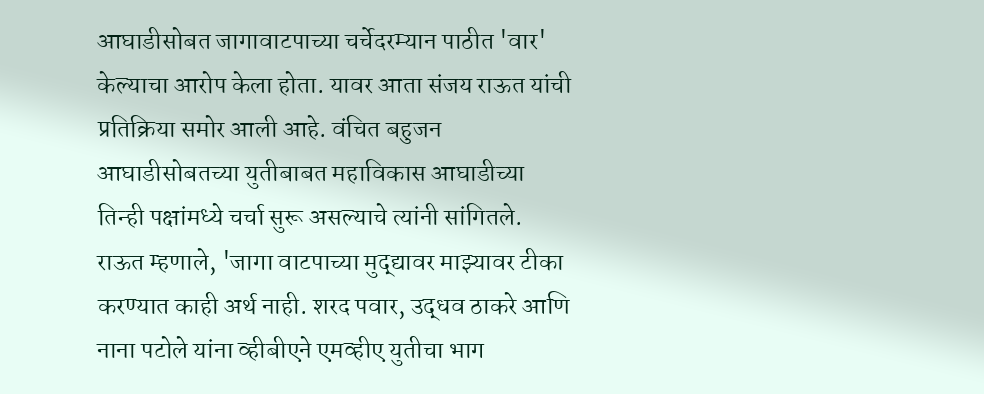आघाडीसोबत जागावाटपाच्या चर्चेदरम्यान पाठीत 'वार' केल्याचा आरोप केला होता. यावर आता संजय राऊत यांची प्रतिक्रिया समोर आली आहे. वंचित बहुजन आघाडीसोबतच्या युतीबाबत महाविकास आघाडीच्या तिन्ही पक्षांमध्ये चर्चा सुरू असल्याचे त्यांनी सांगितले.
राऊत म्हणाले, 'जागा वाटपाच्या मुद्द्यावर माझ्यावर टीका करण्यात काही अर्थ नाही. शरद पवार, उद्धव ठाकरे आणि नाना पटोले यांना व्हीबीएने एमव्हीए युतीचा भाग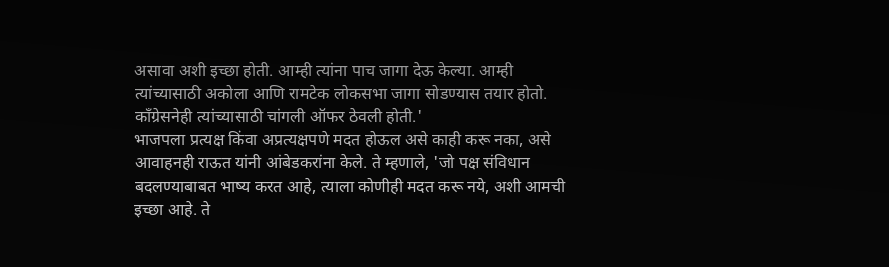असावा अशी इच्छा होती. आम्ही त्यांना पाच जागा देऊ केल्या. आम्ही त्यांच्यासाठी अकोला आणि रामटेक लोकसभा जागा सोडण्यास तयार होतो. काँग्रेसनेही त्यांच्यासाठी चांगली ऑफर ठेवली होती.'
भाजपला प्रत्यक्ष किंवा अप्रत्यक्षपणे मदत होऊल असे काही करू नका, असे आवाहनही राऊत यांनी आंबेडकरांना केले. ते म्हणाले, 'जो पक्ष संविधान बदलण्याबाबत भाष्य करत आहे, त्याला कोणीही मदत करू नये, अशी आमची इच्छा आहे. ते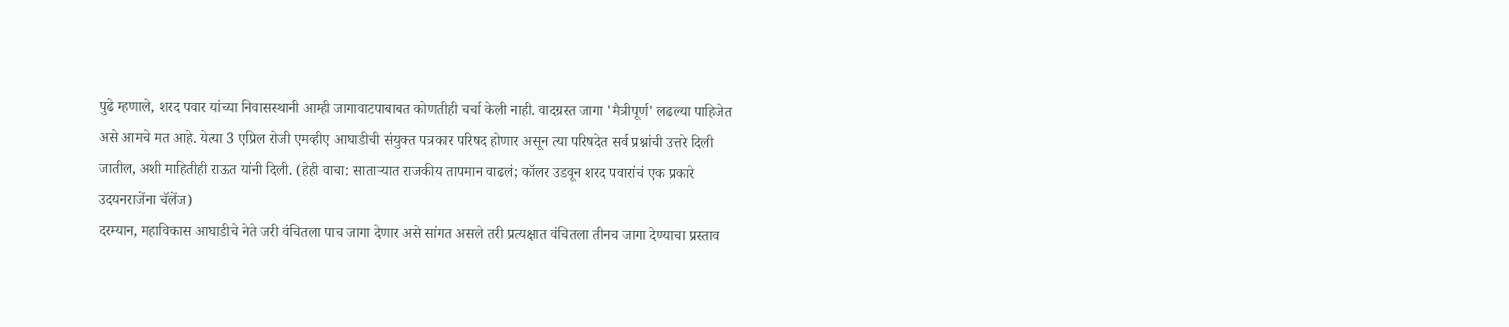पुढे म्हणाले, शरद पवार यांच्या निवासस्थानी आम्ही जागावाटपाबाबत कोणतीही चर्चा केली नाही. वादग्रस्त जागा 'मैत्रीपूर्ण' लढल्या पाहिजेत असे आमचे मत आहे. येत्या 3 एप्रिल रोजी एमव्हीए आघाडीची संयुक्त पत्रकार परिषद होणार असून त्या परिषदेत सर्व प्रश्नांची उत्तरे दिली जातील, अशी माहितीही राऊत यांनी दिली. (हेही वाचा: साताऱ्यात राजकीय तापमान वाढलं; कॉलर उडवून शरद पवारांचं एक प्रकारे उदयनराजेंना चॅलेंज)
दरम्यान, महाविकास आघाडीचे नेते जरी वंचितला पाच जागा देणार असे सांगत असले तरी प्रत्यक्षात वंचितला तीनच जागा देण्याचा प्रस्ताव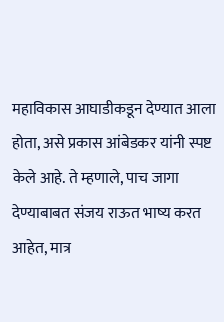महाविकास आघाडीकडून देण्यात आला होता, असे प्रकास आंबेडकर यांनी स्पष्ट केले आहे. ते म्हणाले, पाच जागा देण्याबाबत संजय राऊत भाष्य करत आहेत, मात्र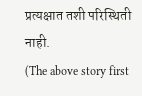प्रत्यक्षात तशी परिस्थिती नाही.
(The above story first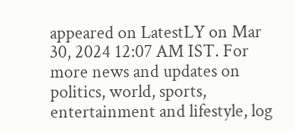appeared on LatestLY on Mar 30, 2024 12:07 AM IST. For more news and updates on politics, world, sports, entertainment and lifestyle, log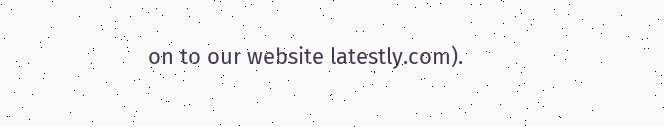on to our website latestly.com).